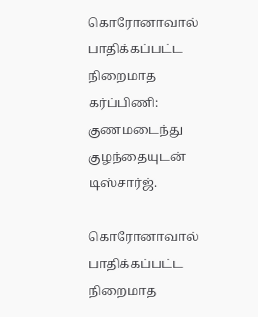கொரோனாவால் பாதிக்கப்பட்ட நிறைமாத கர்ப்பிணி: குணமடைந்து குழந்தையுடன் டிஸ்சார்ஜ்.

கொரோனாவால் பாதிக்கப்பட்ட நிறைமாத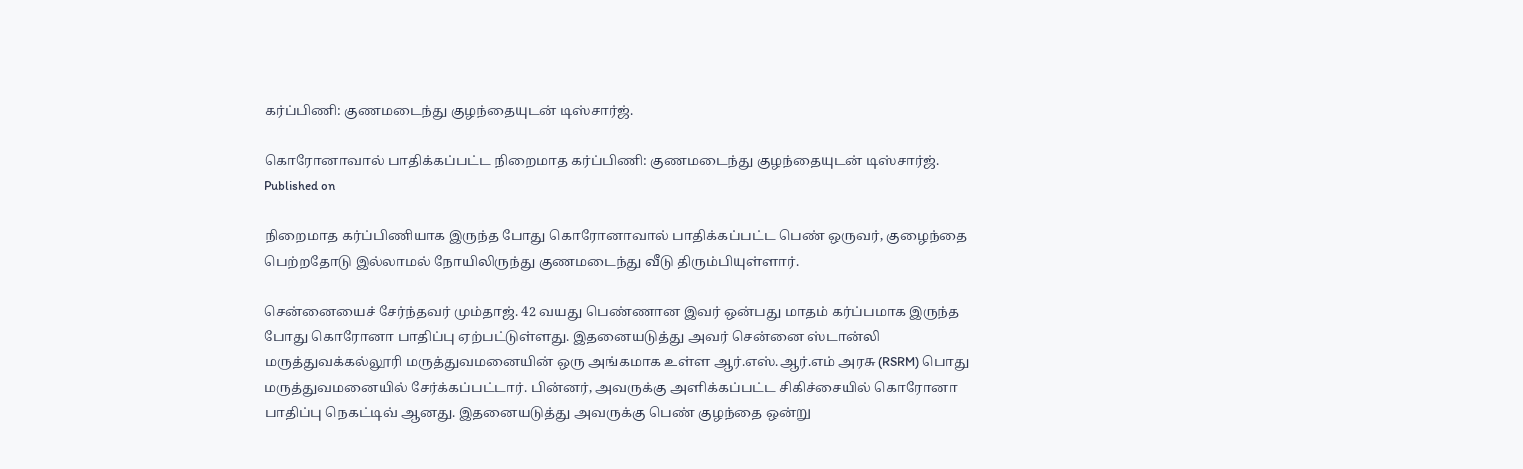கர்ப்பிணி: குணமடைந்து குழந்தையுடன் டிஸ்சார்ஜ்.

கொரோனாவால் பாதிக்கப்பட்ட நிறைமாத கர்ப்பிணி: குணமடைந்து குழந்தையுடன் டிஸ்சார்ஜ்.
Published on

நிறைமாத கர்ப்பிணியாக இருந்த போது கொரோனாவால் பாதிக்கப்பட்ட பெண் ஒருவர், குழைந்தை பெற்றதோடு இல்லாமல் நோயிலிருந்து குணமடைந்து வீடு திரும்பியுள்ளார்.

சென்னையைச் சேர்ந்தவர் மும்தாஜ். 42 வயது பெண்ணான இவர் ஒன்பது மாதம் கர்ப்பமாக இருந்த போது கொரோனா பாதிப்பு ஏற்பட்டுள்ளது. இதனையடுத்து அவர் சென்னை ஸ்டான்லி மருத்துவக்கல்லூரி மருத்துவமனையின் ஒரு அங்கமாக உள்ள ஆர்.எஸ்.ஆர்.எம் அரசு (RSRM) பொது மருத்துவமனையில் சேர்க்கப்பட்டார். பின்னர், அவருக்கு அளிக்கப்பட்ட சிகிச்சையில் கொரோனா பாதிப்பு நெகட்டிவ் ஆனது. இதனையடுத்து அவருக்கு பெண் குழந்தை ஒன்று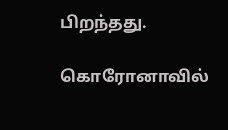பிறந்தது.

கொரோனாவில்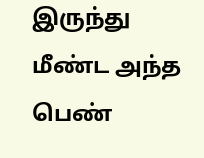இருந்து மீண்ட அந்த பெண்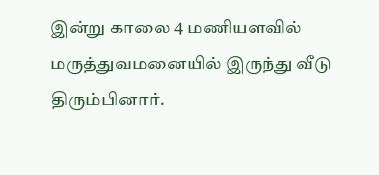இன்று காலை 4 மணியளவில் மருத்துவமனையில் இருந்து வீடு திரும்பினார்.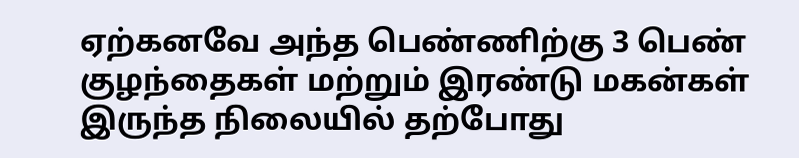ஏற்கனவே அந்த பெண்ணிற்கு 3 பெண் குழந்தைகள் மற்றும் இரண்டு மகன்கள் இருந்த நிலையில் தற்போது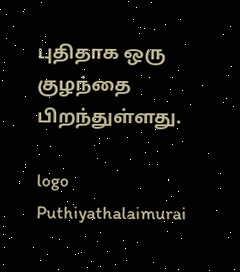புதிதாக ஒரு குழந்தை பிறந்துள்ளது.

logo
Puthiyathalaimurai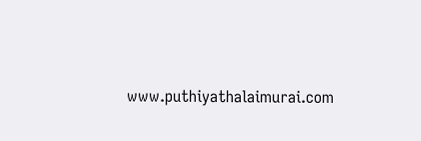www.puthiyathalaimurai.com